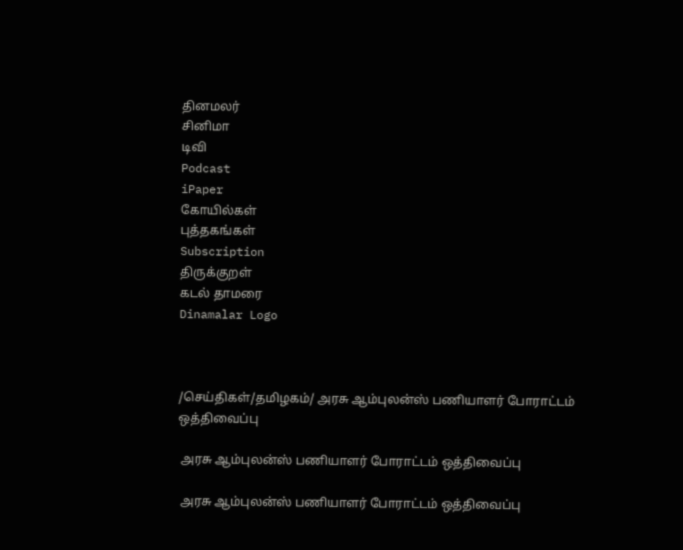தினமலர்
சினிமா
டிவி
Podcast
iPaper
கோயில்கள்
புத்தகங்கள்
Subscription
திருக்குறள்
கடல் தாமரை
Dinamalar Logo



/செய்திகள்/தமிழகம்/ அரசு ஆம்புலன்ஸ் பணியாளர் போராட்டம் ஒத்திவைப்பு

 அரசு ஆம்புலன்ஸ் பணியாளர் போராட்டம் ஒத்திவைப்பு

 அரசு ஆம்புலன்ஸ் பணியாளர் போராட்டம் ஒத்திவைப்பு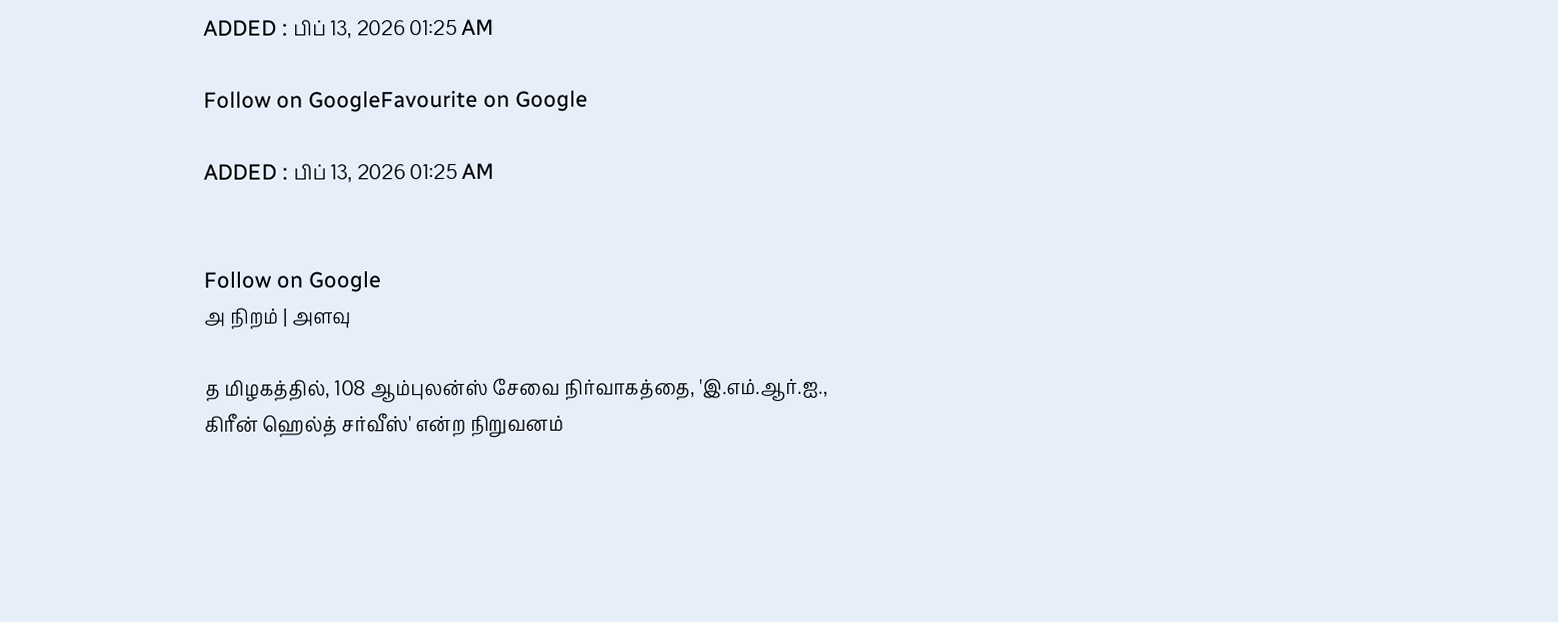ADDED : பிப் 13, 2026 01:25 AM

Follow on GoogleFavourite on Google

ADDED : பிப் 13, 2026 01:25 AM


Follow on Google
அ நிறம் | அளவு

த மிழகத்தில், 108 ஆம்புலன்ஸ் சேவை நிர்வாகத்தை, 'இ.எம்.ஆர்.ஐ., கிரீன் ஹெல்த் சர்வீஸ்' என்ற நிறுவனம்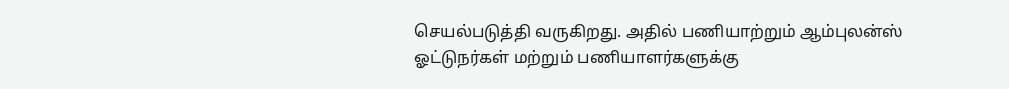செயல்படுத்தி வருகிறது. அதில் பணியாற்றும் ஆம்புலன்ஸ் ஓட்டுநர்கள் மற்றும் பணியாளர்களுக்கு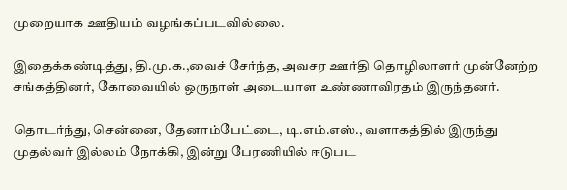முறையாக ஊதியம் வழங்கப்படவில்லை.

இதைக்கண்டித்து, தி.மு.க.,வைச் சேர்ந்த, அவசர ஊர்தி தொழிலாளர் முன்னேற்ற சங்கத்தினர், கோவையில் ஒருநாள் அடையாள உண்ணாவிரதம் இருந்தனர்.

தொடர்ந்து, சென்னை, தேனாம்பேட்டை, டி.எம்.எஸ்., வளாகத்தில் இருந்து முதல்வர் இல்லம் நோக்கி, இன்று பேரணியில் ஈடுபட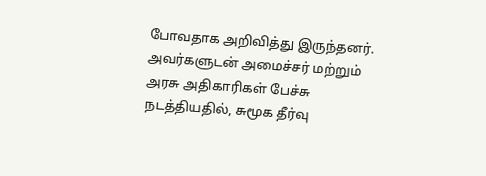போவதாக அறிவித்து இருந்தனர். அவர்களுடன் அமைச்சர் மற்றும் அரசு அதிகாரிகள் பேச்சு நடத்தியதில், சுமூக தீர்வு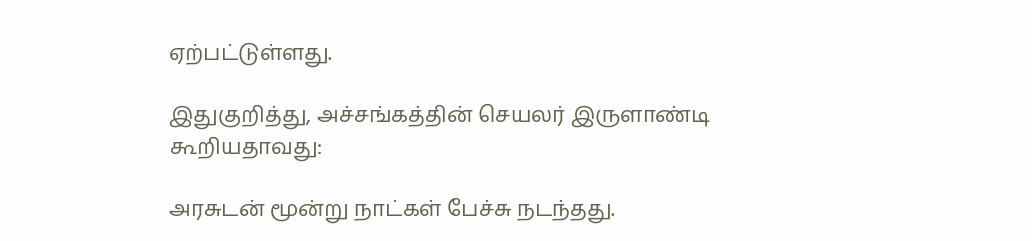ஏற்பட்டுள்ளது.

இதுகுறித்து, அச்சங்கத்தின் செயலர் இருளாண்டி கூறியதாவது:

அரசுடன் மூன்று நாட்கள் பேச்சு நடந்தது.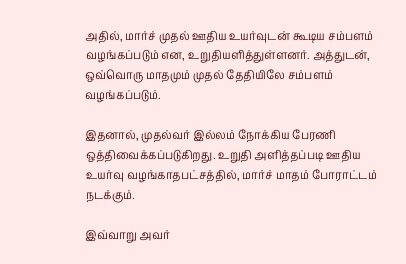அதில், மார்ச் முதல் ஊதிய உயர்வுடன் கூடிய சம்பளம் வழங்கப்படும் என, உறுதியளித்துள்ளனர். அத்துடன், ஒவ்வொரு மாதமும் முதல் தேதியிலே சம்பளம் வழங்கப்படும்.

இதனால், முதல்வர் இல்லம் நோக்கிய பேரணி ஒத்திவைக்கப்படுகிறது. உறுதி அளித்தப்படி ஊதிய உயர்வு வழங்காதபட்சத்தில், மார்ச் மாதம் போராட்டம் நடக்கும்.

இவ்வாறு அவர்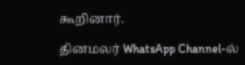கூறினார்.

தினமலர் WhatsApp Channel-ல்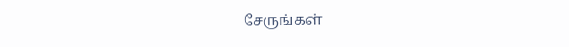சேருங்கள்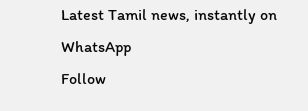Latest Tamil news, instantly on WhatsApp
Follow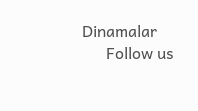Dinamalar
      Follow us